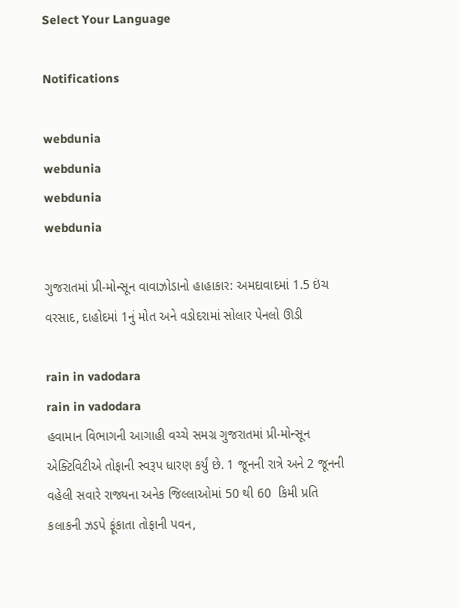Select Your Language

Notifications

webdunia
webdunia
webdunia
webdunia

ગુજરાતમાં પ્રી-મોન્સૂન વાવાઝોડાનો હાહાકાર: અમદાવાદમાં 1.5 ઇંચ વરસાદ, દાહોદમાં 1નું મોત અને વડોદરામાં સોલાર પેનલો ઊડી

rain in vadodara
rain in vadodara
હવામાન વિભાગની આગાહી વચ્ચે સમગ્ર ગુજરાતમાં પ્રી-મોન્સૂન એક્ટિવિટીએ તોફાની સ્વરૂપ ધારણ કર્યું છે. 1 જૂનની રાત્રે અને 2 જૂનની વહેલી સવારે રાજ્યના અનેક જિલ્લાઓમાં 50 થી 60  કિમી પ્રતિ કલાકની ઝડપે ફૂંકાતા તોફાની પવન,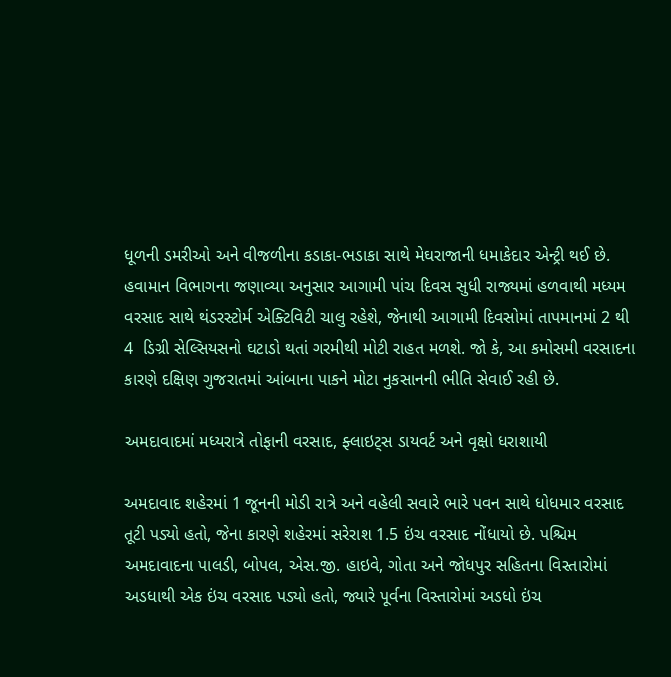ધૂળની ડમરીઓ અને વીજળીના કડાકા-ભડાકા સાથે મેઘરાજાની ધમાકેદાર એન્ટ્રી થઈ છે. હવામાન વિભાગના જણાવ્યા અનુસાર આગામી પાંચ દિવસ સુધી રાજ્યમાં હળવાથી મધ્યમ વરસાદ સાથે થંડરસ્ટોર્મ એક્ટિવિટી ચાલુ રહેશે, જેનાથી આગામી દિવસોમાં તાપમાનમાં 2 થી 4  ડિગ્રી સેલ્સિયસનો ઘટાડો થતાં ગરમીથી મોટી રાહત મળશે. જો કે, આ કમોસમી વરસાદના કારણે દક્ષિણ ગુજરાતમાં આંબાના પાકને મોટા નુકસાનની ભીતિ સેવાઈ રહી છે.

અમદાવાદમાં મધ્યરાત્રે તોફાની વરસાદ, ફ્લાઇટ્સ ડાયવર્ટ અને વૃક્ષો ધરાશાયી

અમદાવાદ શહેરમાં 1 જૂનની મોડી રાત્રે અને વહેલી સવારે ભારે પવન સાથે ધોધમાર વરસાદ તૂટી પડ્યો હતો, જેના કારણે શહેરમાં સરેરાશ 1.5 ઇંચ વરસાદ નોંધાયો છે. પશ્ચિમ અમદાવાદના પાલડી, બોપલ, એસ.જી. હાઇવે, ગોતા અને જોધપુર સહિતના વિસ્તારોમાં અડધાથી એક ઇંચ વરસાદ પડ્યો હતો, જ્યારે પૂર્વના વિસ્તારોમાં અડધો ઇંચ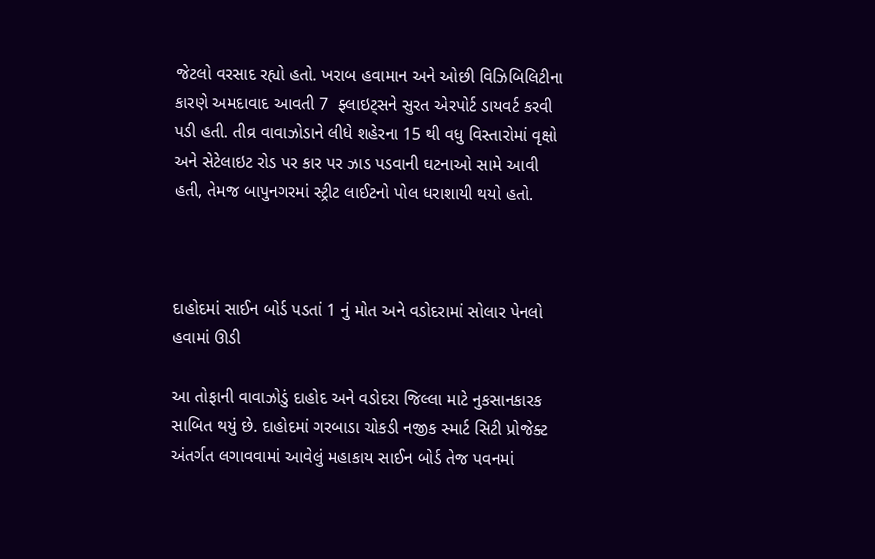જેટલો વરસાદ રહ્યો હતો. ખરાબ હવામાન અને ઓછી વિઝિબિલિટીના કારણે અમદાવાદ આવતી 7  ફ્લાઇટ્સને સુરત એરપોર્ટ ડાયવર્ટ કરવી પડી હતી. તીવ્ર વાવાઝોડાને લીધે શહેરના 15 થી વધુ વિસ્તારોમાં વૃક્ષો અને સેટેલાઇટ રોડ પર કાર પર ઝાડ પડવાની ઘટનાઓ સામે આવી હતી, તેમજ બાપુનગરમાં સ્ટ્રીટ લાઈટનો પોલ ધરાશાયી થયો હતો.



દાહોદમાં સાઈન બોર્ડ પડતાં 1 નું મોત અને વડોદરામાં સોલાર પેનલો હવામાં ઊડી

આ તોફાની વાવાઝોડું દાહોદ અને વડોદરા જિલ્લા માટે નુકસાનકારક સાબિત થયું છે. દાહોદમાં ગરબાડા ચોકડી નજીક સ્માર્ટ સિટી પ્રોજેક્ટ અંતર્ગત લગાવવામાં આવેલું મહાકાય સાઈન બોર્ડ તેજ પવનમાં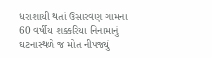ધરાશાયી થતાં ઉસારવણ ગામના 60 વર્ષીય શક્કરિયા નિનામાનું ઘટનાસ્થળે જ મોત નીપજ્યું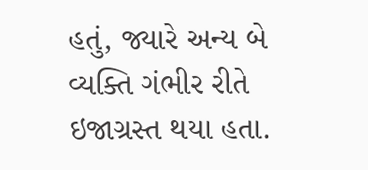હતું, જ્યારે અન્ય બે વ્યક્તિ ગંભીર રીતે ઇજાગ્રસ્ત થયા હતા.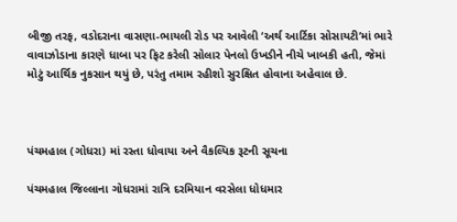બીજી તરફ, વડોદરાના વાસણા-ભાયલી રોડ પર આવેલી ‘અર્થ આર્ટિકા સોસાયટી’માં ભારે વાવાઝોડાના કારણે ધાબા પર ફિટ કરેલી સોલાર પેનલો ઉખડીને નીચે ખાબકી હતી, જેમાં મોટું આર્થિક નુકસાન થયું છે, પરંતુ તમામ રહીશો સુરક્ષિત હોવાના અહેવાલ છે.



પંચમહાલ (ગોધરા) માં રસ્તા ધોવાયા અને વૈકલ્પિક રૂટની સૂચના

પંચમહાલ જિલ્લાના ગોધરામાં રાત્રિ દરમિયાન વરસેલા ધોધમાર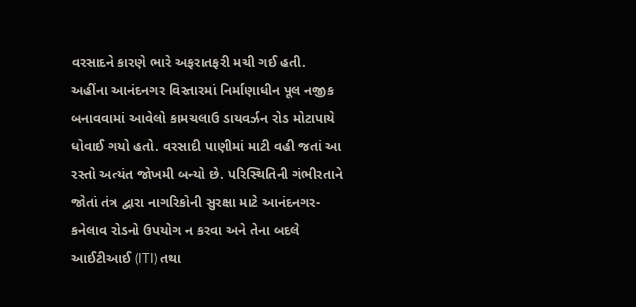વરસાદને કારણે ભારે અફરાતફરી મચી ગઈ હતી. અહીંના આનંદનગર વિસ્તારમાં નિર્માણાધીન પૂલ નજીક બનાવવામાં આવેલો કામચલાઉ ડાયવર્ઝન રોડ મોટાપાયે ધોવાઈ ગયો હતો. વરસાદી પાણીમાં માટી વહી જતાં આ રસ્તો અત્યંત જોખમી બન્યો છે. પરિસ્થિતિની ગંભીરતાને જોતાં તંત્ર દ્વારા નાગરિકોની સુરક્ષા માટે આનંદનગર-કનેલાવ રોડનો ઉપયોગ ન કરવા અને તેના બદલે આઈટીઆઈ (ITI) તથા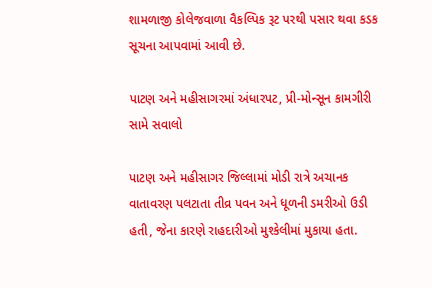શામળાજી કોલેજવાળા વૈકલ્પિક રૂટ પરથી પસાર થવા કડક સૂચના આપવામાં આવી છે.

પાટણ અને મહીસાગરમાં અંધારપટ, પ્રી-મોન્સૂન કામગીરી સામે સવાલો

પાટણ અને મહીસાગર જિલ્લામાં મોડી રાત્રે અચાનક વાતાવરણ પલટાતા તીવ્ર પવન અને ધૂળની ડમરીઓ ઉડી હતી, જેના કારણે રાહદારીઓ મુશ્કેલીમાં મુકાયા હતા.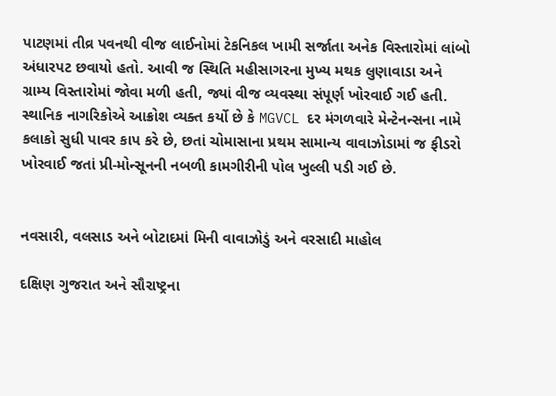પાટણમાં તીવ્ર પવનથી વીજ લાઈનોમાં ટેકનિકલ ખામી સર્જાતા અનેક વિસ્તારોમાં લાંબો અંધારપટ છવાયો હતો. આવી જ સ્થિતિ મહીસાગરના મુખ્ય મથક લુણાવાડા અને ગ્રામ્ય વિસ્તારોમાં જોવા મળી હતી, જ્યાં વીજ વ્યવસ્થા સંપૂર્ણ ખોરવાઈ ગઈ હતી. સ્થાનિક નાગરિકોએ આક્રોશ વ્યક્ત કર્યો છે કે MGVCL દર મંગળવારે મેન્ટેનન્સના નામે કલાકો સુધી પાવર કાપ કરે છે, છતાં ચોમાસાના પ્રથમ સામાન્ય વાવાઝોડામાં જ ફીડરો ખોરવાઈ જતાં પ્રી-મોન્સૂનની નબળી કામગીરીની પોલ ખુલ્લી પડી ગઈ છે.


નવસારી, વલસાડ અને બોટાદમાં મિની વાવાઝોડું અને વરસાદી માહોલ

દક્ષિણ ગુજરાત અને સૌરાષ્ટ્રના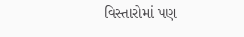વિસ્તારોમાં પણ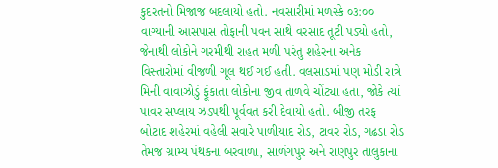કુદરતનો મિજાજ બદલાયો હતો. નવસારીમાં મળસ્કે ૦૩:૦૦ વાગ્યાની આસપાસ તોફાની પવન સાથે વરસાદ તૂટી પડ્યો હતો, જેનાથી લોકોને ગરમીથી રાહત મળી પરંતુ શહેરના અનેક વિસ્તારોમાં વીજળી ગૂલ થઈ ગઈ હતી. વલસાડમાં પણ મોડી રાત્રે મિની વાવાઝોડું ફૂંકાતા લોકોના જીવ તાળવે ચોંટ્યા હતા, જોકે ત્યાં પાવર સપ્લાય ઝડપથી પૂર્વવત કરી દેવાયો હતો. બીજી તરફ બોટાદ શહેરમાં વહેલી સવારે પાળીયાદ રોડ, ટાવર રોડ, ગઢડા રોડ તેમજ ગ્રામ્ય પંથકના બરવાળા, સાળંગપુર અને રાણપુર તાલુકાના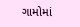ગામોમાં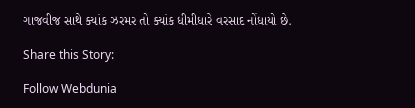ગાજવીજ સાથે ક્યાંક ઝરમર તો ક્યાંક ધીમીધારે વરસાદ નોંધાયો છે.

Share this Story:

Follow Webdunia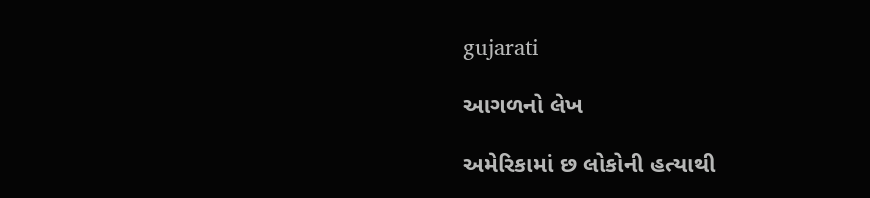gujarati

આગળનો લેખ

અમેરિકામાં છ લોકોની હત્યાથી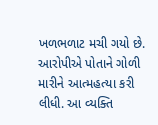ખળભળાટ મચી ગયો છે. આરોપીએ પોતાને ગોળી મારીને આત્મહત્યા કરી લીધી. આ વ્યક્તિ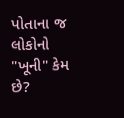પોતાના જ લોકોનો "ખૂની" કેમ છે?